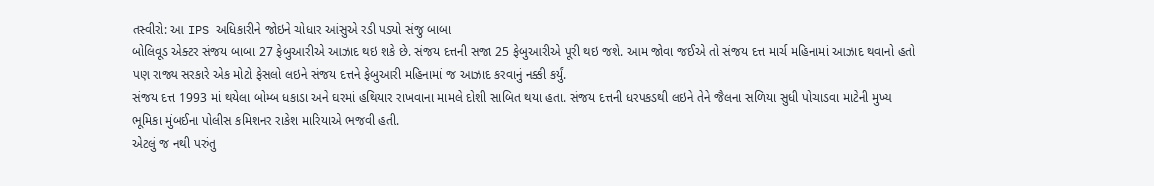તસ્વીરો: આ IPS અધિકારીને જોઇને ચોધાર આંસુએ રડી પડ્યો સંજુ બાબા
બોલિવૂડ એક્ટર સંજય બાબા 27 ફેબુઆરીએ આઝાદ થઇ શકે છે. સંજય દત્તની સજા 25 ફેબુઆરીએ પૂરી થઇ જશે. આમ જોવા જઈએ તો સંજય દત્ત માર્ચ મહિનામાં આઝાદ થવાનો હતો પણ રાજ્ય સરકારે એક મોટો ફેસલો લઇને સંજય દત્તને ફેબુઆરી મહિનામાં જ આઝાદ કરવાનું નક્કી કર્યું.
સંજય દત્ત 1993 માં થયેલા બોમ્બ ધકાડા અને ઘરમાં હથિયાર રાખવાના મામલે દોશી સાબિત થયા હતા. સંજય દત્તની ધરપકડથી લઇને તેને જૈલના સળિયા સુધી પોચાડવા માટેની મુખ્ય ભૂમિકા મુંબઈના પોલીસ કમિશનર રાકેશ મારિયાએ ભજવી હતી.
એટલું જ નથી પરુંતુ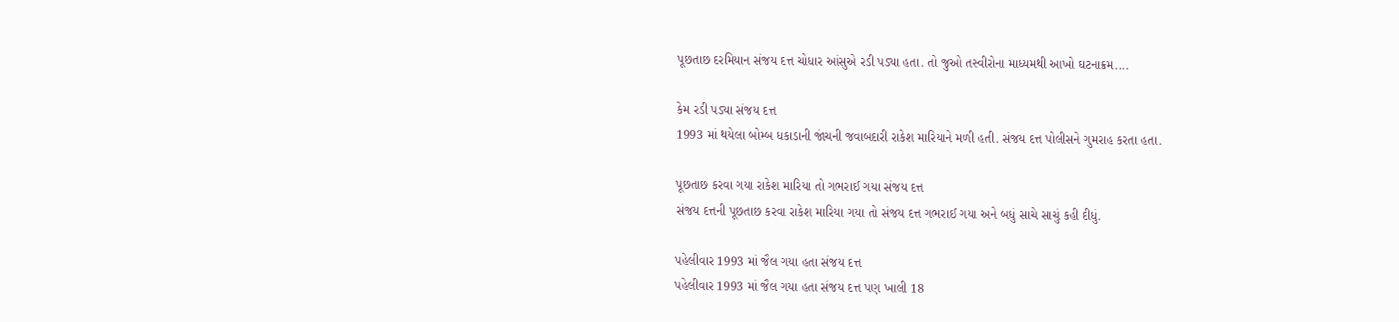પૂછતાછ દરમિયાન સંજય દત્ત ચોધાર આંસુએ રડી પડ્યા હતા. તો જુઓ તસ્વીરોના માધ્યમથી આખો ઘટનાક્રમ....

કેમ રડી પડ્યા સંજય દત્ત
1993 માં થયેલા બોમ્બ ધકાડાની જાંચની જવાબદારી રાકેશ મારિયાને મળી હતી. સંજય દત્ત પોલીસને ગુમરાહ કરતા હતા.

પૂછતાછ કરવા ગયા રાકેશ મારિયા તો ગભરાઈ ગયા સંજય દત્ત
સંજય દત્તની પૂછતાછ કરવા રાકેશ મારિયા ગયા તો સંજય દત્ત ગભરાઈ ગયા અને બધું સાચે સાચું કહી દીધું.

પહેલીવાર 1993 માં જૈલ ગયા હતા સંજય દત્ત
પહેલીવાર 1993 માં જૈલ ગયા હતા સંજય દત્ત પણ ખાલી 18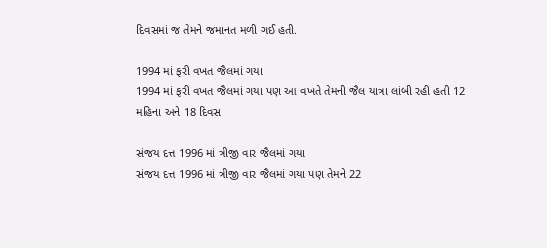દિવસમાં જ તેમને જમાનત મળી ગઈ હતી.

1994 માં ફરી વખત જૈલમાં ગયા
1994 માં ફરી વખત જૈલમાં ગયા પણ આ વખતે તેમની જૈલ યાત્રા લાંબી રહી હતી 12 મહિના અને 18 દિવસ

સંજય દત્ત 1996 માં ત્રીજી વાર જૈલમાં ગયા
સંજય દત્ત 1996 માં ત્રીજી વાર જૈલમાં ગયા પણ તેમને 22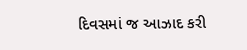દિવસમાં જ આઝાદ કરી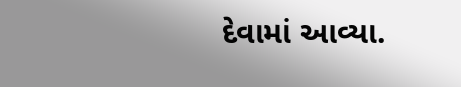દેવામાં આવ્યા.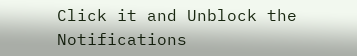Click it and Unblock the Notifications